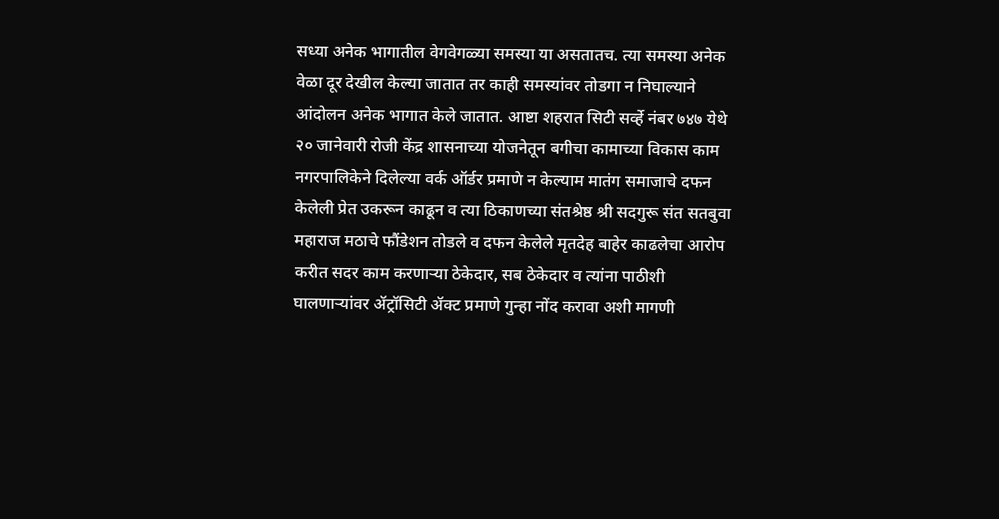सध्या अनेक भागातील वेगवेगळ्या समस्या या असतातच. त्या समस्या अनेक वेळा दूर देखील केल्या जातात तर काही समस्यांवर तोडगा न निघाल्याने आंदोलन अनेक भागात केले जातात. आष्टा शहरात सिटी सर्व्हे नंबर ७४७ येथे २० जानेवारी रोजी केंद्र शासनाच्या योजनेतून बगीचा कामाच्या विकास काम नगरपालिकेने दिलेल्या वर्क ऑर्डर प्रमाणे न केल्याम मातंग समाजाचे दफन केलेली प्रेत उकरून काढून व त्या ठिकाणच्या संतश्रेष्ठ श्री सदगुरू संत सतबुवा महाराज मठाचे फौंडेशन तोडले व दफन केलेले मृतदेह बाहेर काढलेचा आरोप करीत सदर काम करणाऱ्या ठेकेदार, सब ठेकेदार व त्यांना पाठीशी
घालणाऱ्यांवर ॲट्रॉसिटी ॲक्ट प्रमाणे गुन्हा नोंद करावा अशी मागणी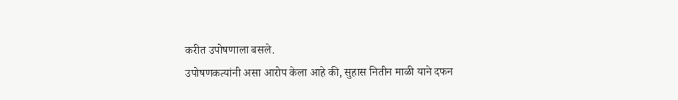करीत उपोषणाला बसले.
उपोषणकत्यांनी असा आरोप केला आहे की, सुहास नितीन माळी याने दफन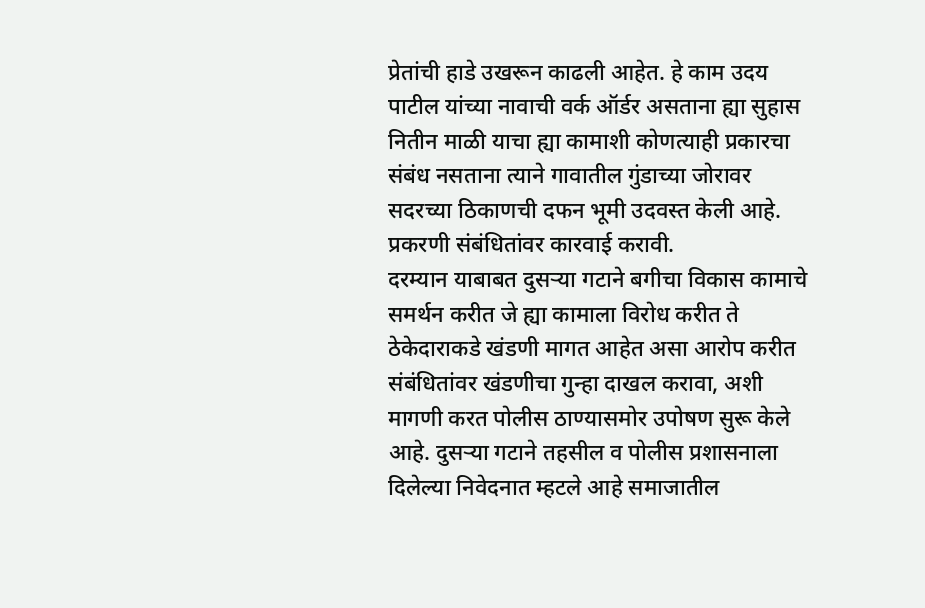प्रेतांची हाडे उखरून काढली आहेत. हे काम उदय पाटील यांच्या नावाची वर्क ऑर्डर असताना ह्या सुहास नितीन माळी याचा ह्या कामाशी कोणत्याही प्रकारचा संबंध नसताना त्याने गावातील गुंडाच्या जोरावर सदरच्या ठिकाणची दफन भूमी उदवस्त केली आहे. प्रकरणी संबंधितांवर कारवाई करावी.
दरम्यान याबाबत दुसऱ्या गटाने बगीचा विकास कामाचे समर्थन करीत जे ह्या कामाला विरोध करीत ते ठेकेदाराकडे खंडणी मागत आहेत असा आरोप करीत संबंधितांवर खंडणीचा गुन्हा दाखल करावा, अशी मागणी करत पोलीस ठाण्यासमोर उपोषण सुरू केले आहे. दुसऱ्या गटाने तहसील व पोलीस प्रशासनाला दिलेल्या निवेदनात म्हटले आहे समाजातील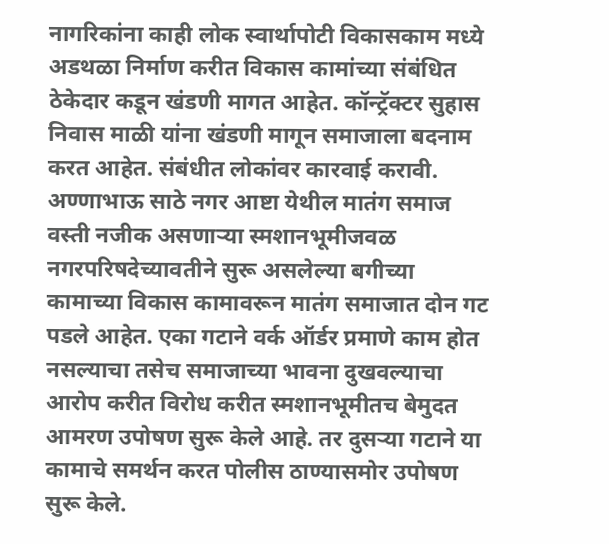नागरिकांना काही लोक स्वार्थापोटी विकासकाम मध्ये अडथळा निर्माण करीत विकास कामांच्या संबंधित ठेकेदार कडून खंडणी मागत आहेत. कॉन्ट्रॅक्टर सुहास निवास माळी यांना खंडणी मागून समाजाला बदनाम करत आहेत. संबंधीत लोकांवर कारवाई करावी.
अण्णाभाऊ साठे नगर आष्टा येथील मातंग समाज वस्ती नजीक असणाऱ्या स्मशानभूमीजवळ नगरपरिषदेच्यावतीने सुरू असलेल्या बगीच्या कामाच्या विकास कामावरून मातंग समाजात दोन गट पडले आहेत. एका गटाने वर्क ऑर्डर प्रमाणे काम होत नसल्याचा तसेच समाजाच्या भावना दुखवल्याचा आरोप करीत विरोध करीत स्मशानभूमीतच बेमुदत आमरण उपोषण सुरू केले आहे. तर दुसऱ्या गटाने या कामाचे समर्थन करत पोलीस ठाण्यासमोर उपोषण सुरू केले.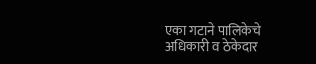एका गटाने पालिकेचे अधिकारी व ठेकेदार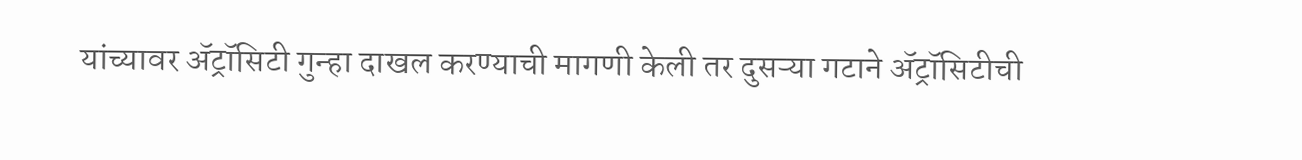यांच्यावर ॲट्रॉसिटी गुन्हा दाखल करण्याची मागणी केली तर दुसऱ्या गटाने ॲट्रॉसिटीची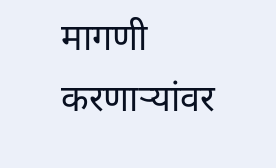मागणी करणाऱ्यांवर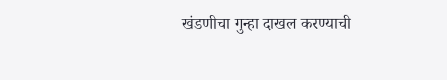खंडणीचा गुन्हा दाखल करण्याची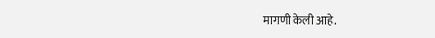मागणी केली आहे.